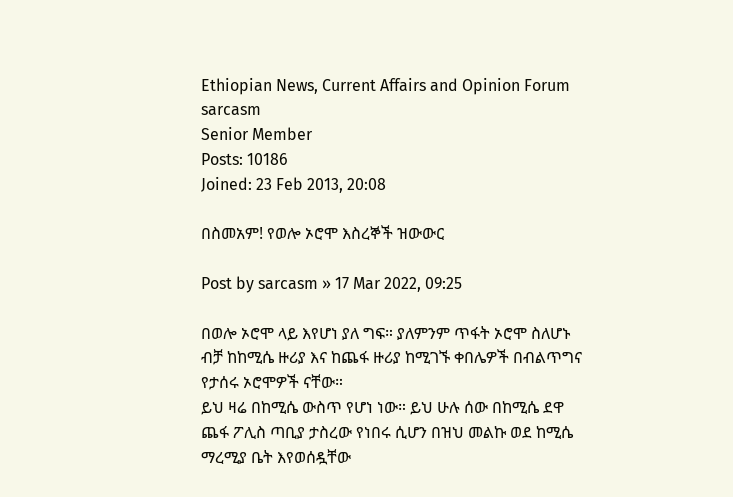Ethiopian News, Current Affairs and Opinion Forum
sarcasm
Senior Member
Posts: 10186
Joined: 23 Feb 2013, 20:08

በስመአም! የወሎ ኦሮሞ እስረኞች ዝውውር

Post by sarcasm » 17 Mar 2022, 09:25

በወሎ ኦሮሞ ላይ እየሆነ ያለ ግፍ። ያለምንም ጥፋት ኦሮሞ ስለሆኑ ብቻ ከከሚሴ ዙሪያ እና ከጨፋ ዙሪያ ከሚገኙ ቀበሌዎች በብልጥግና የታሰሩ ኦሮሞዎች ናቸው።
ይህ ዛሬ በከሚሴ ውስጥ የሆነ ነው። ይህ ሁሉ ሰው በከሚሴ ደዋ ጨፋ ፖሊስ ጣቢያ ታስረው የነበሩ ሲሆን በዝህ መልኩ ወደ ከሚሴ ማረሚያ ቤት እየወሰዷቸው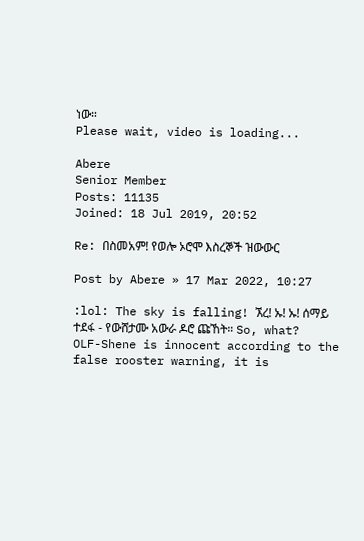ነው።
Please wait, video is loading...

Abere
Senior Member
Posts: 11135
Joined: 18 Jul 2019, 20:52

Re: በስመአም! የወሎ ኦሮሞ እስረኞች ዝውውር

Post by Abere » 17 Mar 2022, 10:27

:lol: The sky is falling! ኧረ! ኡ! ኡ! ሰማይ ተደፋ - የውሸታሙ አውራ ዶሮ ጩኸት። So, what? OLF-Shene is innocent according to the false rooster warning, it is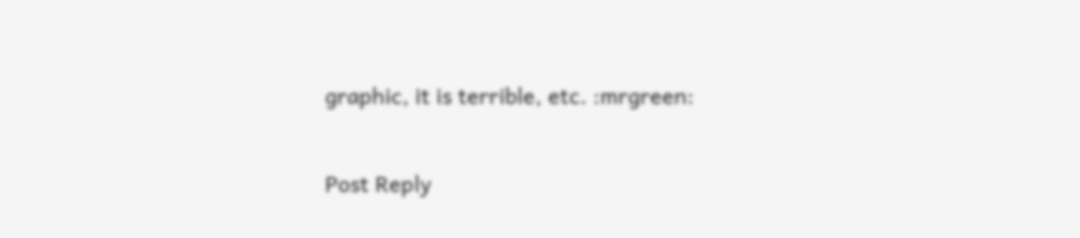graphic, it is terrible, etc. :mrgreen:

Post Reply